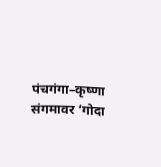पंचगंगा–कृष्णा संगमावर ‘गोदा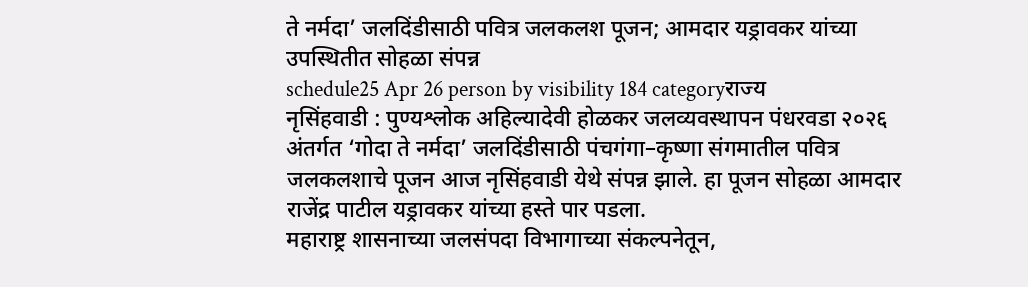ते नर्मदा’ जलदिंडीसाठी पवित्र जलकलश पूजन; आमदार यड्रावकर यांच्या उपस्थितीत सोहळा संपन्न
schedule25 Apr 26 person by visibility 184 categoryराज्य
नृसिंहवाडी : पुण्यश्लोक अहिल्यादेवी होळकर जलव्यवस्थापन पंधरवडा २०२६ अंतर्गत ‘गोदा ते नर्मदा’ जलदिंडीसाठी पंचगंगा–कृष्णा संगमातील पवित्र जलकलशाचे पूजन आज नृसिंहवाडी येथे संपन्न झाले. हा पूजन सोहळा आमदार राजेंद्र पाटील यड्रावकर यांच्या हस्ते पार पडला.
महाराष्ट्र शासनाच्या जलसंपदा विभागाच्या संकल्पनेतून,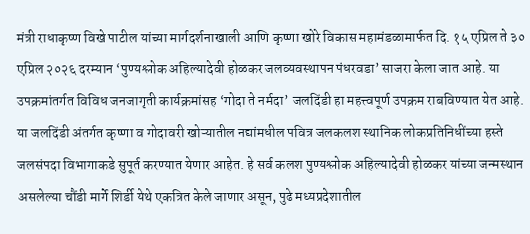मंत्री राधाकृष्ण विखे पाटील यांच्या मार्गदर्शनाखाली आणि कृष्णा खोरे विकास महामंडळामार्फत दि. १५ एप्रिल ते ३० एप्रिल २०२६ दरम्यान ‘पुण्यश्लोक अहिल्यादेवी होळकर जलव्यवस्थापन पंधरवडा’ साजरा केला जात आहे. या उपक्रमांतर्गत विविध जनजागृती कार्यक्रमांसह ‘गोदा ते नर्मदा’ जलदिंडी हा महत्त्वपूर्ण उपक्रम राबविण्यात येत आहे.
या जलदिंडी अंतर्गत कृष्णा व गोदावरी खोऱ्यातील नद्यांमधील पवित्र जलकलश स्थानिक लोकप्रतिनिधींच्या हस्ते जलसंपदा विभागाकडे सुपूर्त करण्यात येणार आहेत. हे सर्व कलश पुण्यश्लोक अहिल्यादेवी होळकर यांच्या जन्मस्थान असलेल्या चौंडी मार्गे शिर्डी येथे एकत्रित केले जाणार असून, पुढे मध्यप्रदेशातील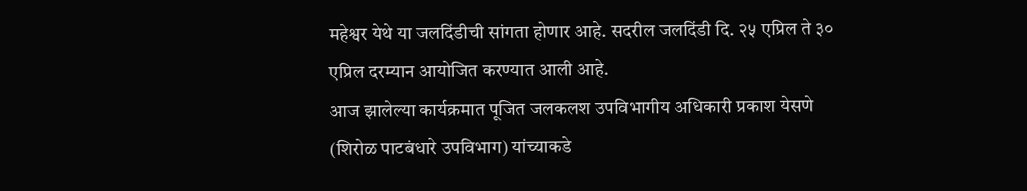महेश्वर येथे या जलदिंडीची सांगता होणार आहे. सदरील जलदिंडी दि. २५ एप्रिल ते ३० एप्रिल दरम्यान आयोजित करण्यात आली आहे.
आज झालेल्या कार्यक्रमात पूजित जलकलश उपविभागीय अधिकारी प्रकाश येसणे (शिरोळ पाटबंधारे उपविभाग) यांच्याकडे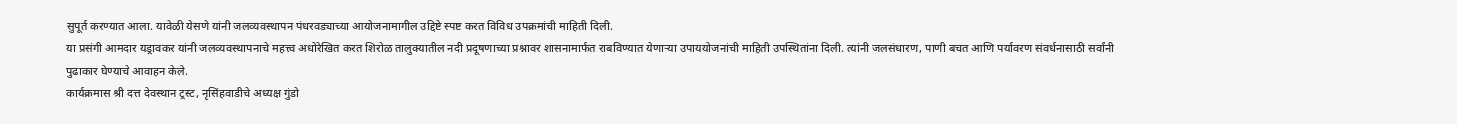सुपूर्त करण्यात आला. यावेळी येसणे यांनी जलव्यवस्थापन पंधरवड्याच्या आयोजनामागील उद्दिष्टे स्पष्ट करत विविध उपक्रमांची माहिती दिली.
या प्रसंगी आमदार यड्रावकर यांनी जलव्यवस्थापनाचे महत्त्व अधोरेखित करत शिरोळ तालुक्यातील नदी प्रदूषणाच्या प्रश्नावर शासनामार्फत राबविण्यात येणाऱ्या उपाययोजनांची माहिती उपस्थितांना दिली. त्यांनी जलसंधारण, पाणी बचत आणि पर्यावरण संवर्धनासाठी सर्वांनी पुढाकार घेण्याचे आवाहन केले.
कार्यक्रमास श्री दत्त देवस्थान ट्रस्ट, नृसिंहवाडीचे अध्यक्ष गुंडो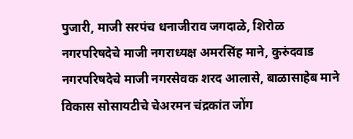पुजारी, माजी सरपंच धनाजीराव जगदाळे, शिरोळ नगरपरिषदेचे माजी नगराध्यक्ष अमरसिंह माने, कुरुंदवाड नगरपरिषदेचे माजी नगरसेवक शरद आलासे, बाळासाहेब माने विकास सोसायटीचे चेअरमन चंद्रकांत जोंग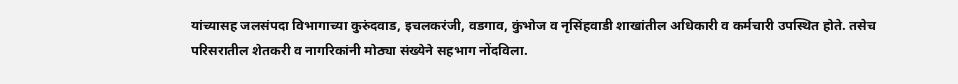यांच्यासह जलसंपदा विभागाच्या कुरुंदवाड, इचलकरंजी, वडगाव, कुंभोज व नृसिंहवाडी शाखांतील अधिकारी व कर्मचारी उपस्थित होते. तसेच परिसरातील शेतकरी व नागरिकांनी मोठ्या संख्येने सहभाग नोंदविला.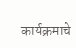कार्यक्रमाचे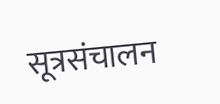सूत्रसंचालन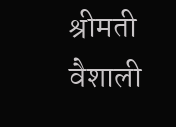श्रीमती वैशाली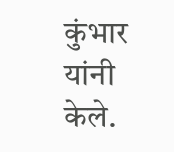कुंभार यांनी केले.